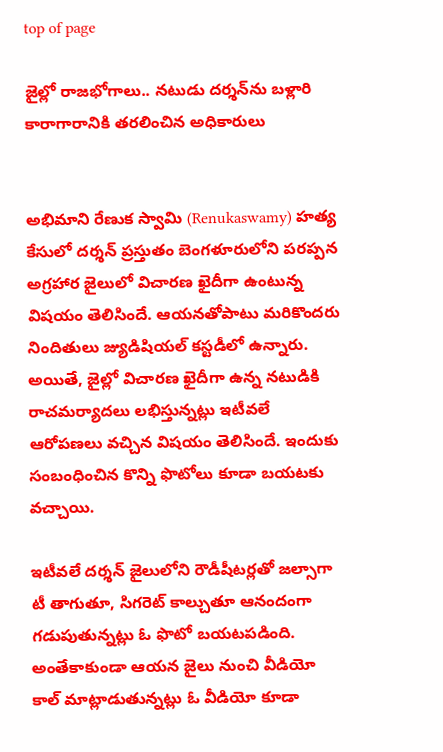top of page

జైల్లో రాజభోగాలు.. నటుడు దర్శన్‌ను బళ్లారి కారాగారానికి తరలించిన అధికారులు


అభిమాని రేణుక స్వామి (Renukaswamy) హత్య కేసులో దర్శన్‌ ప్రస్తుతం బెంగళూరులోని పరప్పన అగ్రహార జైలులో విచారణ ఖైదీగా ఉంటున్న విషయం తెలిసిందే. ఆయనతోపాటు మరికొందరు నిందితులు జ్యుడిషియల్‌ కస్టడీలో ఉన్నారు. అయితే, జైల్లో విచారణ ఖైదీగా ఉన్న నటుడికి రాచమర్యాదలు లభిస్తున్నట్లు ఇటీవలే ఆరోపణలు వచ్చిన విషయం తెలిసిందే. ఇందుకు సంబంధించిన కొన్ని ఫొటోలు కూడా బయటకు వచ్చాయి.

ఇటీవలే దర్శన్‌ జైలులోని రౌడీషీటర్లతో జల్సాగా టీ తాగుతూ, సిగరెట్‌ కాల్చుతూ ఆనందంగా గడుపుతున్నట్లు ఓ ఫొటో బయటపడింది. అంతేకాకుండా ఆయన జైలు నుంచి వీడియో కాల్‌ మాట్లాడుతున్నట్లు ఓ వీడియో కూడా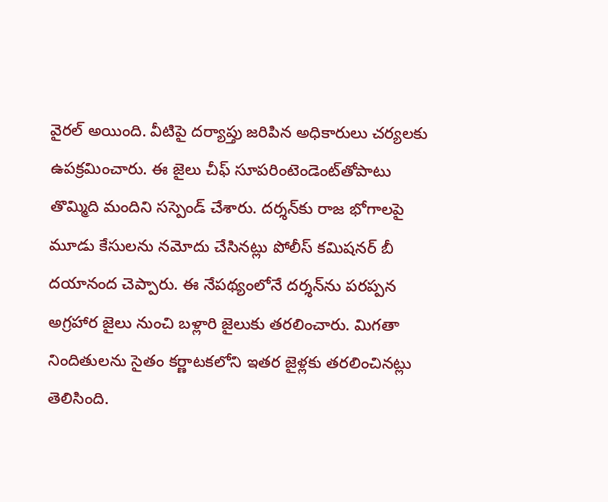వైరల్‌ అయింది. వీటిపై దర్యాప్తు జరిపిన అధికారులు చర్యలకు ఉపక్రమించారు. ఈ జైలు చీఫ్‌ సూపరింటెండెంట్‌తోపాటు తొమ్మిది మందిని సస్పెండ్‌ చేశారు. దర్శన్‌కు రాజ భోగాలపై మూడు కేసులను నమోదు చేసినట్లు పోలీస్‌ కమిషనర్‌ బీ దయానంద చెప్పారు. ఈ నేపథ్యంలోనే దర్శన్‌ను పరప్పన అగ్రహార జైలు నుంచి బళ్లారి జైలుకు తరలించారు. మిగతా నిందితులను సైతం కర్ణాటకలోని ఇతర జైళ్లకు తరలించినట్లు తెలిసింది.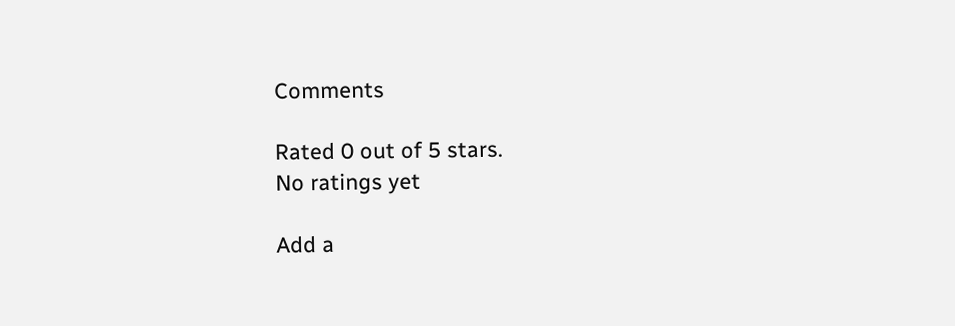Comments

Rated 0 out of 5 stars.
No ratings yet

Add a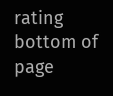rating
bottom of page